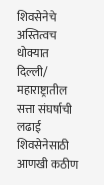शिवसेनेचे अस्तित्वच धोक्यात
दिल्ली/ महाराष्ट्रातील सत्ता संघर्षाची लढाई शिवसेनेसाठी आणखी कठीण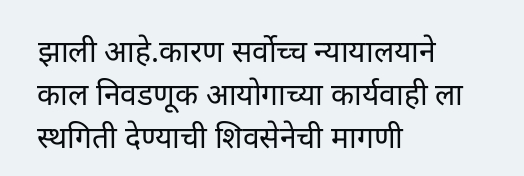झाली आहे.कारण सर्वोच्च न्यायालयाने काल निवडणूक आयोगाच्या कार्यवाही ला स्थगिती देण्याची शिवसेनेची मागणी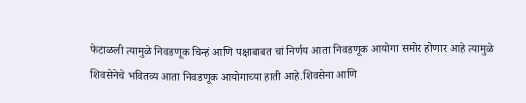फेटाळली त्यामुळे निवडणूक चिन्हं आणि पक्षाबाबत चां निर्णय आता निवडणूक आयोगा समोर होणार आहे त्यामुळे शिवसेनेचे भवितव्य आता निवडणूक आयोगाच्या हाती आहे.शिवसेना आणि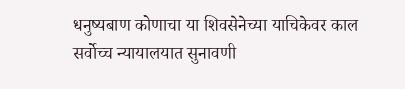धनुष्यबाण कोणाचा या शिवसेनेच्या याचिकेवर काल सर्वोच्च न्यायालयात सुनावणी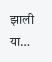झाली या…